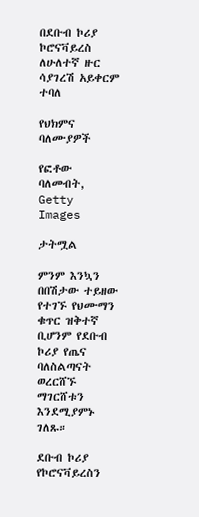በደቡብ ኮሪያ ኮሮናቫይረስ ለሁለተኛ ዙር ሳያገረሽ አይቀርም ተባለ

የህክምና ባለሙያዎች

የፎቶው ባለመብት, Getty Images

ታትሟል

ምንም እንኳን በበሽታው ተይዘው የተገኙ የህሙማን ቁጥር ዝቅተኛ ቢሆንም የደቡብ ኮሪያ የጤና ባለስልጣናት ወረርሸኙ ማገርሸቱን እንደሚያምኑ ገለጹ።

ደቡብ ኮሪያ የኮሮናቫይረስን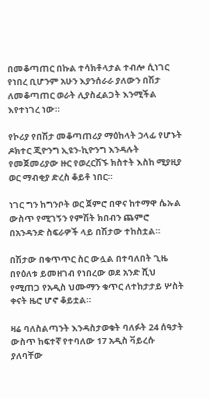በመቆጣጠር በኩል ተሳክቶላታል ተብሎ ሲነገር የነበረ ቢሆንም አሁን እያንሰራራ ያለውን በሽታ ለመቆጣጠር ወራት ሊያስፈልጋት እንሚችል እየተነገረ ነው።

የኮሪያ የበሽታ መቆጣጠሪያ ማዕከላት ኃላፊ የሆኑት ዶክተር ጂዮንግ ኢዩን-ኪዮንግ እንዳሉት የመጀመሪያው ዙር የወረርሽኙ ክስተት እስከ ሚያዚያ ወር ማብቂያ ድረስ ቆይቶ ነበር።

ነገር ግን ከግንቦት ወር ጀምሮ በዋና ከተማዋ ሴኡል ውስጥ የሚገኝን የምሽት ክበብን ጨምሮ በአንዳንድ ስፍራዎች ላይ በሽታው ተከስቷል።

በሽታው በቁጥጥር ስር ውሏል በተባለበት ጊዜ በየዕለቱ ይመዘገብ የነበረው ወደ አንድ ሺህ የሚጠጋ የአዲስ ህሙማን ቁጥር ለተከታታይ ሦስት ቀናት ዜሮ ሆኖ ቆይቷል።

ዛሬ ባለስልጣንት እንዳስታወቁት ባለፉት 24 ሰዓታት ውስጥ ከፍተኛ የተባለው 17 አዲስ ቫይረሱ ያለባቸው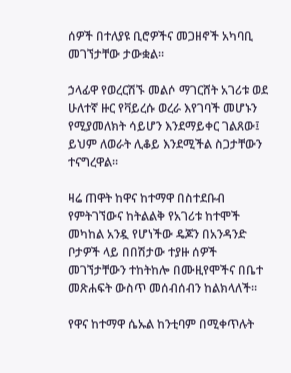ሰዎች በተለያዩ ቢሮዎችና መጋዘኖች አካባቢ መገኘታቸው ታውቋል።

ኃላፊዋ የወረርሽኙ መልሶ ማገርሸት አገሪቱ ወደ ሁለተኛ ዙር የቫይረሱ ወረራ እየገባች መሆኑን የሚያመለክት ሳይሆን እንደማይቀር ገልጸው፤ ይህም ለወራት ሊቆይ እንደሚችል ስጋታቸውን ተናግረዋል።

ዛሬ ጠዋት ከዋና ከተማዋ በስተደቡብ የምትገኘውና ከትልልቅ የአገሪቱ ከተሞች መካከል አንዷ የሆነችው ዴጆን በአንዳንድ ቦታዎች ላይ በበሽታው ተያዙ ሰዎች መገኘታቸውን ተከትከሎ በሙዚየሞችና በቤተ መጽሐፍት ውስጥ መሰብሰብን ከልክላለች።

የዋና ከተማዋ ሴኡል ከንቲባም በሚቀጥሉት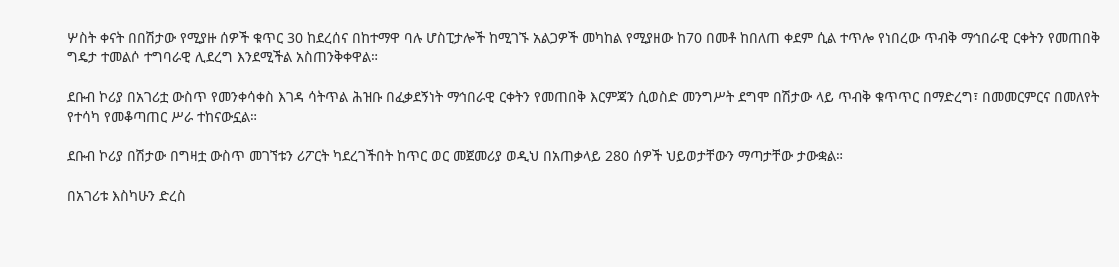ሦስት ቀናት በበሽታው የሚያዙ ሰዎች ቁጥር 30 ከደረሰና በከተማዋ ባሉ ሆስፒታሎች ከሚገኙ አልጋዎች መካከል የሚያዘው ከ70 በመቶ ከበለጠ ቀደም ሲል ተጥሎ የነበረው ጥብቅ ማኅበራዊ ርቀትን የመጠበቅ ግዴታ ተመልሶ ተግባራዊ ሊደረግ እንደሚችል አስጠንቅቀዋል።

ደቡብ ኮሪያ በአገሪቷ ውስጥ የመንቀሳቀስ እገዳ ሳትጥል ሕዝቡ በፈቃደኝነት ማኅበራዊ ርቀትን የመጠበቅ እርምጃን ሲወስድ መንግሥት ደግሞ በሽታው ላይ ጥብቅ ቁጥጥር በማድረግ፣ በመመርምርና በመለየት የተሳካ የመቆጣጠር ሥራ ተከናውኗል።

ደቡብ ኮሪያ በሽታው በግዛቷ ውስጥ መገኘቱን ሪፖርት ካደረገችበት ከጥር ወር መጀመሪያ ወዲህ በአጠቃላይ 280 ሰዎች ህይወታቸውን ማጣታቸው ታውቋል።

በአገሪቱ እስካሁን ድረስ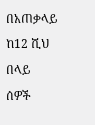በአጠቃላይ ከ12 ሺህ በላይ ሰዎች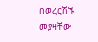በወረርሽኙ መያዛቸው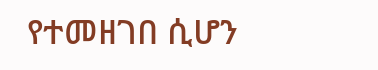የተመዘገበ ሲሆን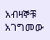አብዛኞቹ አገግመው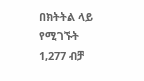በክትትል ላይ የሚገኙት 1,277 ብቻ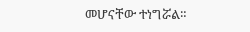መሆናቸው ተነግሯል።